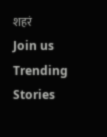शहरं
Join us
Trending Stories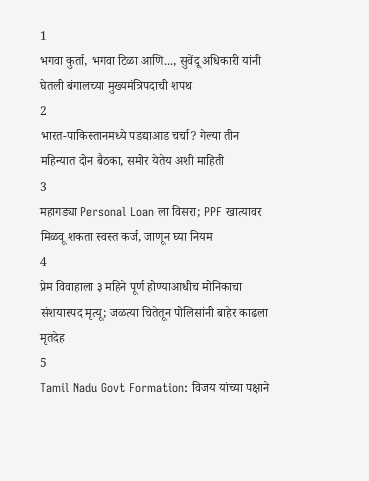1
भगवा कुर्ता, भगवा टिळा आणि..., सुवेंदू अधिकारी यांनी घेतली बंगालच्या मुख्यमंत्रिपदाची शपथ
2
भारत-पाकिस्तानमध्ये पडद्याआड चर्चा? गेल्या तीन महिन्यात दोन बैठका, समोर येतेय अशी माहिती
3
महागड्या Personal Loan ला विसरा; PPF खात्यावर मिळवू शकता स्वस्त कर्ज, जाणून घ्या नियम
4
प्रेम विवाहाला ३ महिने पूर्ण होण्याआधीच मोनिकाचा संशयास्पद मृत्यू; जळत्या चितेतून पोलिसांनी बाहेर काढला मृतदेह
5
Tamil Nadu Govt Formation: विजय यांच्या पक्षाने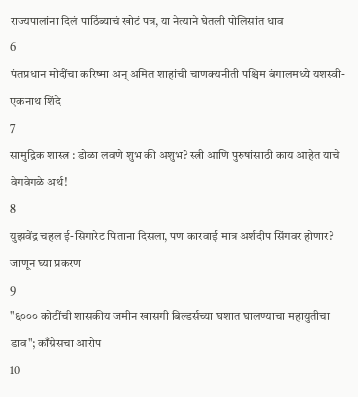राज्यपालांना दिलं पाठिंब्याचं खोटं पत्र, या नेत्याने घेतली पोलिसांत धाव
6
पंतप्रधान मोदींचा करिष्मा अन् अमित शाहांची चाणक्यनीती पश्चिम बंगालमध्ये यशस्वी- एकनाथ शिंदे
7
सामुद्रिक शास्त्र : डोळा लवणे शुभ की अशुभ? स्त्री आणि पुरुषांसाठी काय आहेत याचे वेगवेगळे अर्थ!
8
युझवेंद्र चहल ई-सिगारेट पिताना दिसला, पण कारवाई मात्र अर्शदीप सिंगवर होणार? जाणून घ्या प्रकरण
9
"६००० कोटींची शासकीय जमीन खासगी बिल्डर्सच्या घशात घालण्याचा महायुतीचा डाव"; काँग्रेसचा आरोप
10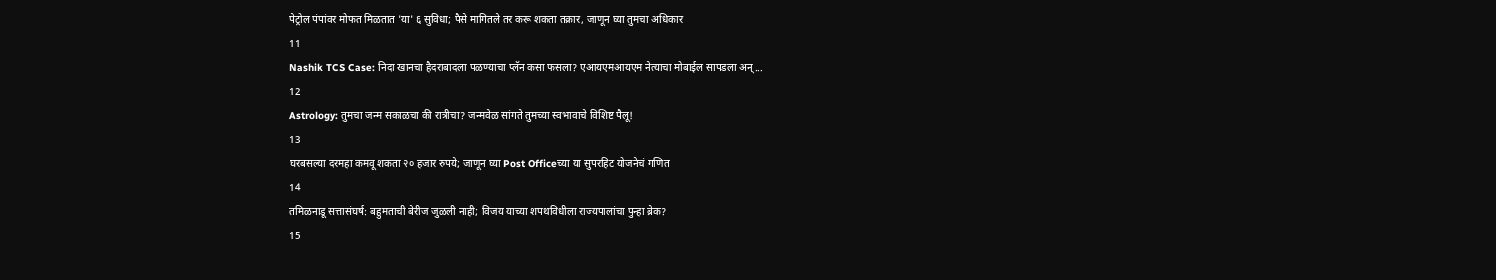पेट्रोल पंपांवर मोफत मिळतात 'या' ६ सुविधा; पैसे मागितले तर करू शकता तक्रार, जाणून घ्या तुमचा अधिकार
11
Nashik TCS Case: निदा खानचा हैदराबादला पळण्याचा प्लॅन कसा फसला? एआयएमआयएम नेत्याचा मोबाईल सापडला अन्...
12
Astrology: तुमचा जन्म सकाळचा की रात्रीचा? जन्मवेळ सांगते तुमच्या स्वभावाचे विशिष्ट पैलू!
13
घरबसल्या दरमहा कमवू शकता २० हजार रुपये; जाणून घ्या Post Officeच्या या सुपरहिट योजनेचं गणित
14
तमिळनाडू सत्तासंघर्ष: बहुमताची बेरीज जुळली नाही; विजय याच्या शपथविधीला राज्यपालांचा पुन्हा ब्रेक?
15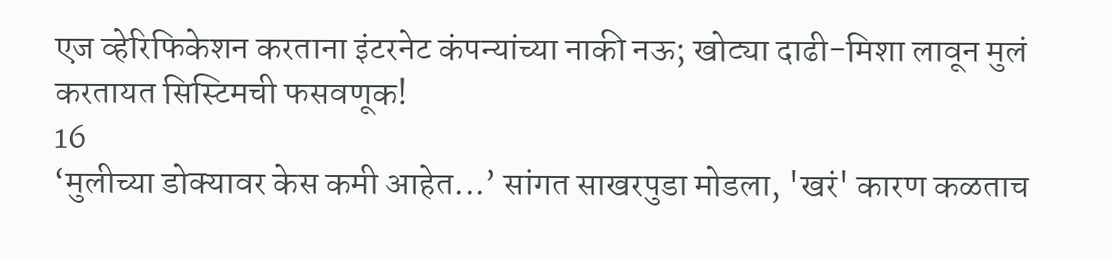एज व्हेरिफिकेशन करताना इंटरनेट कंपन्यांच्या नाकी नऊ; खोट्या दाढी-मिशा लावून मुलं करतायत सिस्टिमची फसवणूक!
16
‘मुलीच्या डोक्यावर केस कमी आहेत...’ सांगत साखरपुडा मोडला, 'खरं' कारण कळताच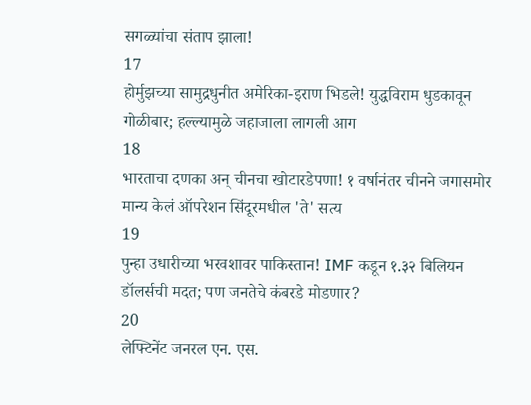सगळ्यांचा संताप झाला!
17
होर्मुझच्या सामुद्रधुनीत अमेरिका-इराण भिडले! युद्धविराम धुडकावून गोळीबार; हल्ल्यामुळे जहाजाला लागली आग
18
भारताचा दणका अन् चीनचा खोटारडेपणा! १ वर्षानंतर चीनने जगासमोर मान्य केलं ऑपरेशन सिंदूरमधील 'ते' सत्य
19
पुन्हा उधारीच्या भरवशावर पाकिस्तान! IMF कडून १.३२ बिलियन डॉलर्सची मदत; पण जनतेचे कंबरडे मोडणार?
20
लेफ्टिनेंट जनरल एन. एस.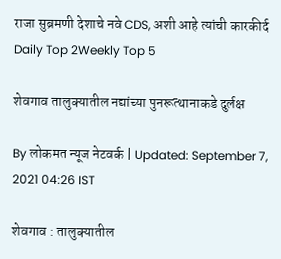राजा सुब्रमणी देशाचे नवे CDS, अशी आहे त्यांची कारकीर्द
Daily Top 2Weekly Top 5

शेवगाव तालुक्यातील नद्यांच्या पुनरूत्थानाकडे दुर्लक्ष

By लोकमत न्यूज नेटवर्क | Updated: September 7, 2021 04:26 IST

शेवगाव : तालुक्यातील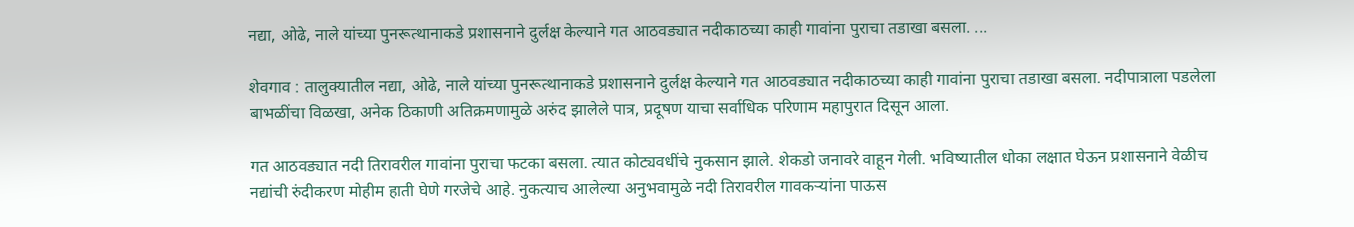नद्या, ओढे, नाले यांच्या पुनरूत्थानाकडे प्रशासनाने दुर्लक्ष केल्याने गत आठवड्यात नदीकाठच्या काही गावांना पुराचा तडाखा बसला. ...

शेवगाव : तालुक्यातील नद्या, ओढे, नाले यांच्या पुनरूत्थानाकडे प्रशासनाने दुर्लक्ष केल्याने गत आठवड्यात नदीकाठच्या काही गावांना पुराचा तडाखा बसला. नदीपात्राला पडलेला बाभळींचा विळखा, अनेक ठिकाणी अतिक्रमणामुळे अरुंद झालेले पात्र, प्रदूषण याचा सर्वाधिक परिणाम महापुरात दिसून आला.

गत आठवड्यात नदी तिरावरील गावांना पुराचा फटका बसला. त्यात कोट्यवधींचे नुकसान झाले. शेकडो जनावरे वाहून गेली. भविष्यातील धोका लक्षात घेऊन प्रशासनाने वेळीच नद्यांची रुंदीकरण मोहीम हाती घेणे गरजेचे आहे. नुकत्याच आलेल्या अनुभवामुळे नदी तिरावरील गावकऱ्यांना पाऊस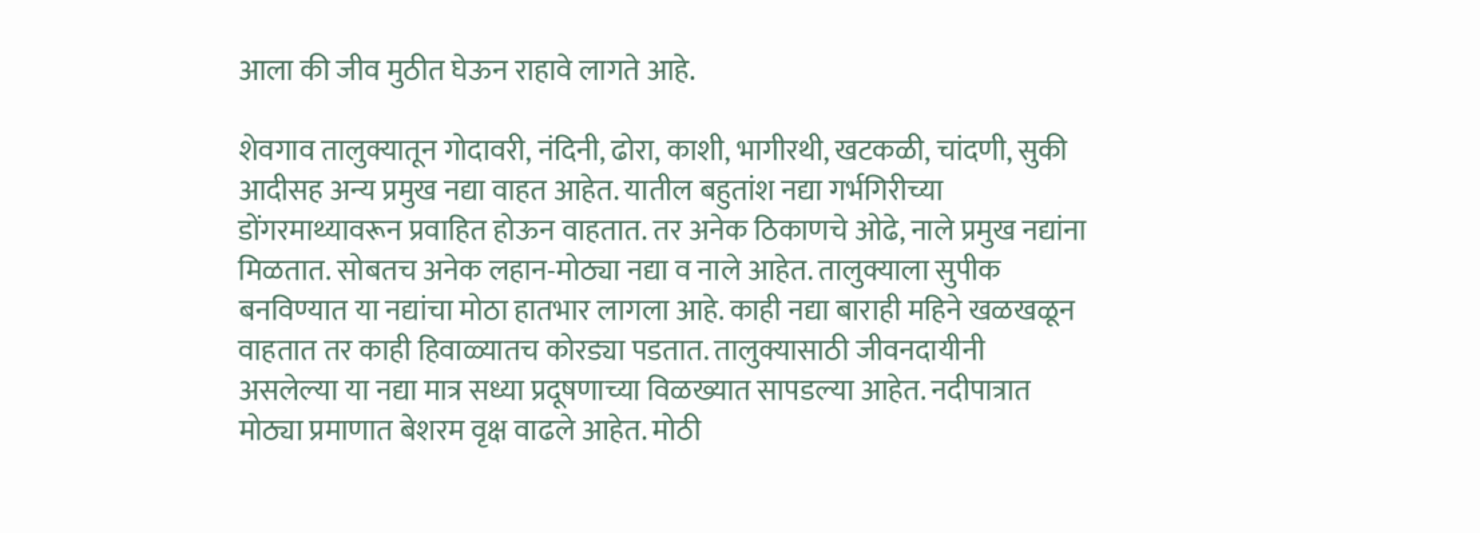आला की जीव मुठीत घेऊन राहावे लागते आहे.

शेवगाव तालुक्यातून गोदावरी, नंदिनी, ढोरा, काशी, भागीरथी, खटकळी, चांदणी, सुकी आदीसह अन्य प्रमुख नद्या वाहत आहेत. यातील बहुतांश नद्या गर्भगिरीच्या डोंगरमाथ्यावरून प्रवाहित होऊन वाहतात. तर अनेक ठिकाणचे ओढे, नाले प्रमुख नद्यांना मिळतात. सोबतच अनेक लहान-मोठ्या नद्या व नाले आहेत. तालुक्याला सुपीक बनविण्यात या नद्यांचा मोठा हातभार लागला आहे. काही नद्या बाराही महिने खळखळून वाहतात तर काही हिवाळ्यातच कोरड्या पडतात. तालुक्यासाठी जीवनदायीनी असलेल्या या नद्या मात्र सध्या प्रदूषणाच्या विळख्यात सापडल्या आहेत. नदीपात्रात मोठ्या प्रमाणात बेशरम वृक्ष वाढले आहेत. मोठी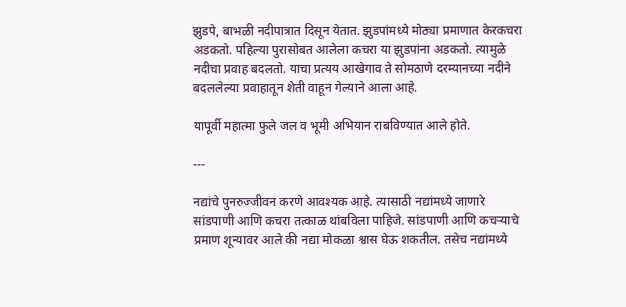झुडपे, बाभळी नदीपात्रात दिसून येतात. झुडपांमध्ये मोठ्या प्रमाणात केरकचरा अडकतो. पहिल्या पुरासोबत आलेला कचरा या झुडपांना अडकतो. त्यामुळे नदीचा प्रवाह बदलतो. याचा प्रत्यय आखेगाव ते सोमठाणे दरम्यानच्या नदीने बदललेल्या प्रवाहातून शेती वाहून गेल्याने आला आहे.

यापूर्वी महात्मा फुले जल व भूमी अभियान राबविण्यात आले होते.

---

नद्यांचे पुनरुज्जीवन करणे आवश्यक आहे. त्यासाठी नद्यांमध्ये जाणारे सांडपाणी आणि कचरा तत्काळ थांबविला पाहिजे. सांडपाणी आणि कचऱ्याचे प्रमाण शून्यावर आले की नद्या मोकळा श्वास घेऊ शकतील. तसेच नद्यांमध्ये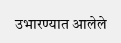उभारण्यात आलेले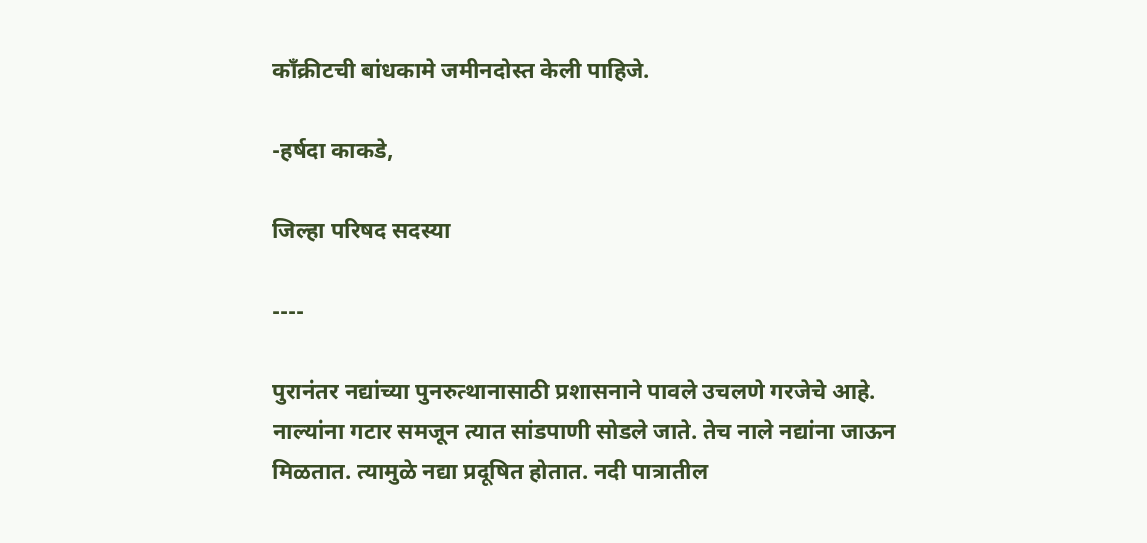काँक्रीटची बांधकामे जमीनदोस्त केली पाहिजे.

-हर्षदा काकडे,

जिल्हा परिषद सदस्या

----

पुरानंतर नद्यांच्या पुनरुत्थानासाठी प्रशासनाने पावले उचलणे गरजेचे आहे. नाल्यांना गटार समजून त्यात सांडपाणी सोडले जाते. तेच नाले नद्यांना जाऊन मिळतात. त्यामुळे नद्या प्रदूषित होतात. नदी पात्रातील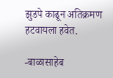झुडपे काढून अतिक्रमण हटवायला हवेत.

-बाळासाहेब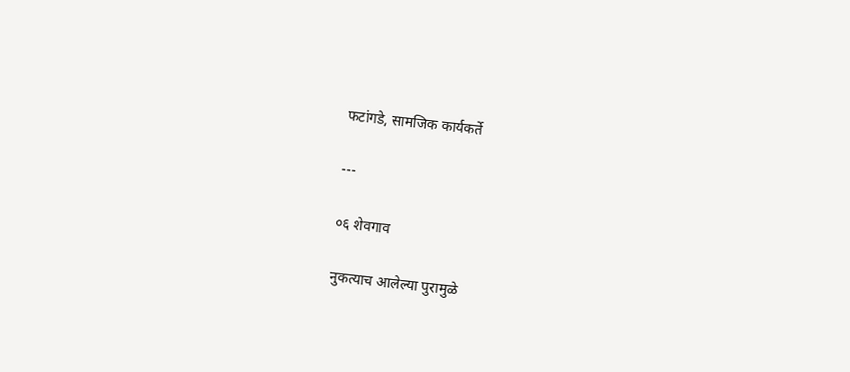फटांगडे, सामजिक कार्यकर्ते

---

०६ शेवगाव

नुकत्याच आलेल्या पुरामुळे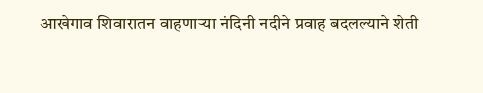आखेगाव शिवारातन वाहणाऱ्या नंदिनी नदीने प्रवाह बदलल्याने शेती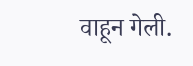वाहून गेली.